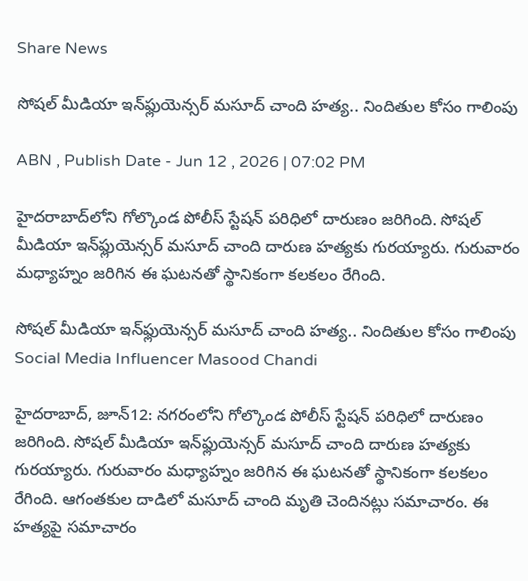Share News

సోషల్ మీడియా ఇన్‌ఫ్లుయెన్సర్ మసూద్ చాంది హత్య.. నిందితుల కోసం గాలింపు

ABN , Publish Date - Jun 12 , 2026 | 07:02 PM

హైదరాబాద్‌లోని గోల్కొండ పోలీస్ స్టేషన్ పరిధిలో దారుణం జరిగింది. సోషల్ మీడియా ఇన్‌ఫ్లుయెన్సర్ మసూద్ చాంది దారుణ హత్యకు గురయ్యారు. గురువారం మధ్యాహ్నం జరిగిన ఈ ఘటనతో స్థానికంగా కలకలం రేగింది.

సోషల్ మీడియా ఇన్‌ఫ్లుయెన్సర్ మసూద్ చాంది హత్య.. నిందితుల కోసం గాలింపు
Social Media Influencer Masood Chandi

హైదరాబాద్, జూన్12: నగరంలోని గోల్కొండ పోలీస్ స్టేషన్ పరిధిలో దారుణం జరిగింది. సోషల్ మీడియా ఇన్‌ఫ్లుయెన్సర్ మసూద్ చాంది దారుణ హత్యకు గురయ్యారు. గురువారం మధ్యాహ్నం జరిగిన ఈ ఘటనతో స్థానికంగా కలకలం రేగింది. ఆగంతకుల దాడిలో మసూద్ చాంది మృతి చెందినట్లు సమాచారం. ఈ హత్యపై సమాచారం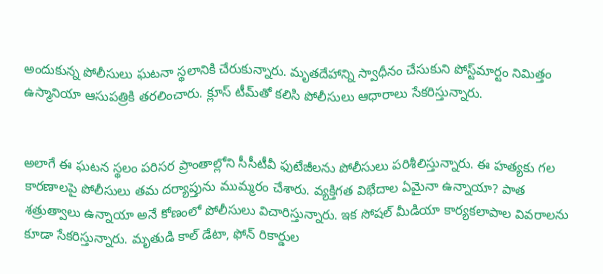అందుకున్న పోలీసులు ఘటనా స్థలానికి చేరుకున్నారు. మృతదేహాన్ని స్వాధీనం చేసుకుని పోస్ట్‌మార్టం నిమిత్తం ఉస్మానియా ఆసుపత్రికి తరలించారు. క్లూస్ టీమ్‌తో కలిసి పోలీసులు ఆధారాలు సేకరిస్తున్నారు.


అలాగే ఈ ఘటన స్థలం పరిసర ప్రాంతాల్లోని సీసీటీవీ ఫుటేజీలను పోలీసులు పరిశీలిస్తున్నారు. ఈ హత్యకు గల కారణాలపై పోలీసులు తమ దర్యాప్తును ముమ్మరం చేశారు. వ్యక్తిగత విభేదాల ఏమైనా ఉన్నాయా? పాత శత్రుత్వాలు ఉన్నాయా అనే కోణంలో పోలీసులు విచారిస్తున్నారు. ఇక సోషల్ మీడియా కార్యకలాపాల వివరాలను కూడా సేకరిస్తున్నారు. మృతుడి కాల్ డేటా, ఫోన్ రికార్డుల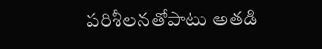పరిశీలనతోపాటు అతడి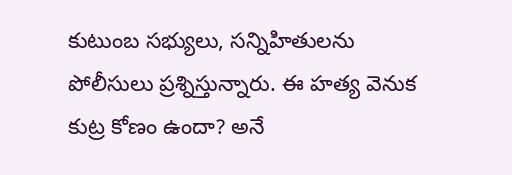కుటుంబ సభ్యులు, సన్నిహితులను పోలీసులు ప్రశ్నిస్తున్నారు. ఈ హత్య వెనుక కుట్ర కోణం ఉందా? అనే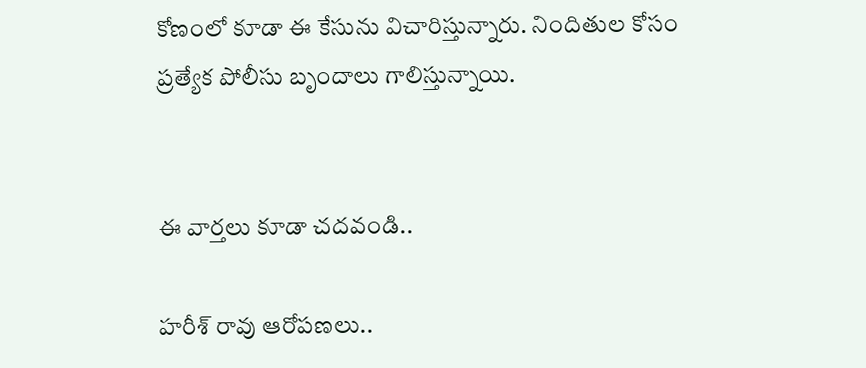కోణంలో కూడా ఈ కేసును విచారిస్తున్నారు. నిందితుల కోసం ప్రత్యేక పోలీసు బృందాలు గాలిస్తున్నాయి.


ఈ వార్తలు కూడా చదవండి..

హరీశ్ రావు ఆరోపణలు..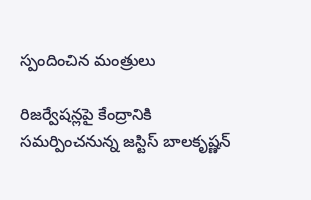స్పందించిన మంత్రులు

రిజర్వేషన్లపై కేంద్రానికి సమర్పించనున్న జస్టిస్ బాలకృష్ణన్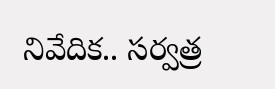నివేదిక.. సర్వత్ర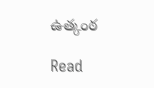ఉత్కంఠ

Read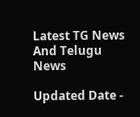Latest TG News And Telugu News

Updated Date -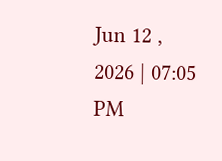Jun 12 , 2026 | 07:05 PM